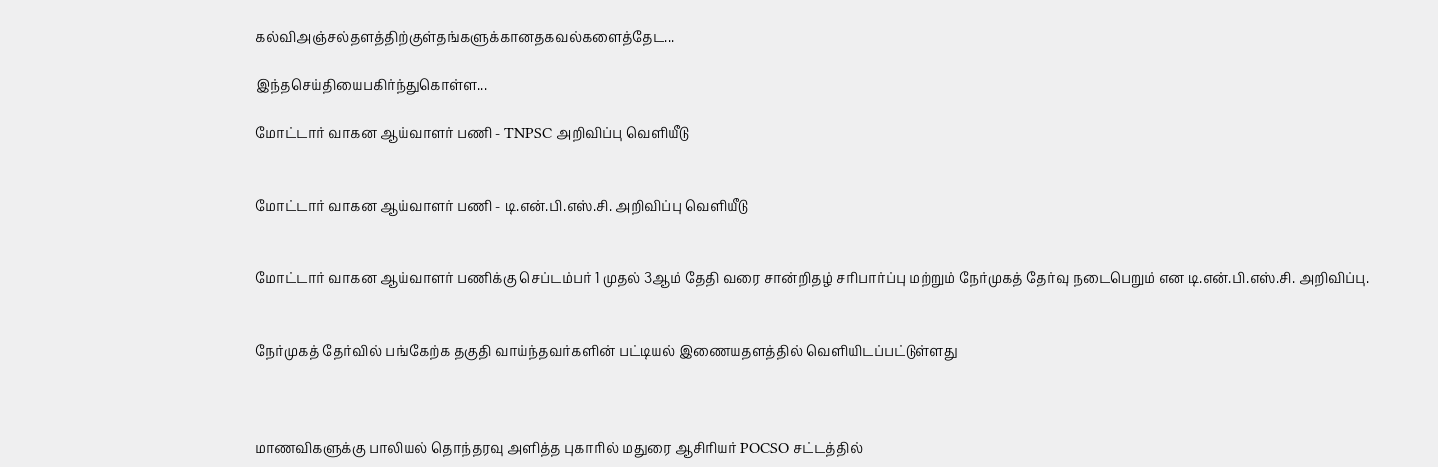கல்விஅஞ்சல்தளத்திற்குள்தங்களுக்கானதகவல்களைத்தேட...

இந்தசெய்தியைபகிர்ந்துகொள்ள...

மோட்டார் வாகன ஆய்வாளர் பணி - TNPSC அறிவிப்பு வெளியீடு


மோட்டார் வாகன ஆய்வாளர் பணி - டி.என்.பி.எஸ்.சி. அறிவிப்பு வெளியீடு


மோட்டார் வாகன ஆய்வாளர் பணிக்கு செப்டம்பர் 1 முதல் 3ஆம் தேதி வரை சான்றிதழ் சரிபார்ப்பு மற்றும் நேர்முகத் தேர்வு நடைபெறும் என டி.என்.பி.எஸ்.சி. அறிவிப்பு.


நேர்முகத் தேர்வில் பங்கேற்க தகுதி வாய்ந்தவர்களின் பட்டியல் இணையதளத்தில் வெளியிடப்பட்டுள்ளது



மாணவிகளுக்கு பாலியல் தொந்தரவு அளித்த புகாரில் மதுரை ஆசிரியர் POCSO சட்டத்தில்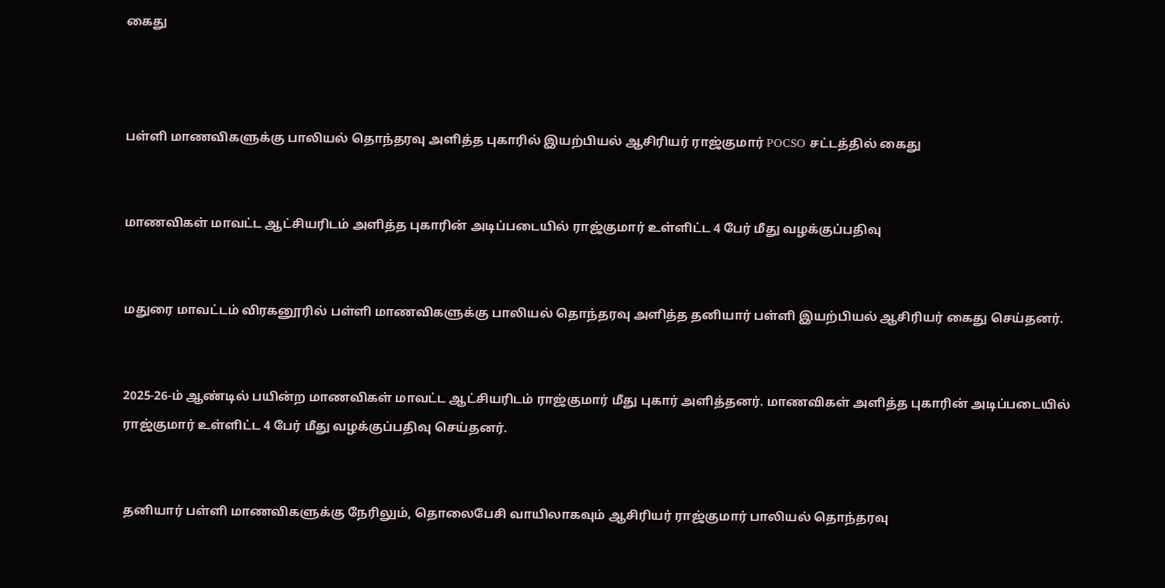கைது



பள்ளி மாணவிகளுக்கு பாலியல் தொந்தரவு அளித்த புகாரில் இயற்பியல் ஆசிரியர் ராஜ்குமார் POCSO சட்டத்தில் கைது


மாணவிகள் மாவட்ட ஆட்சியரிடம் அளித்த புகாரின் அடிப்படையில் ராஜ்குமார் உள்ளிட்ட 4 பேர் மீது வழக்குப்பதிவு


மதுரை மாவட்டம் விரகனூரில் பள்ளி மாணவிகளுக்கு பாலியல் தொந்தரவு அளித்த தனியார் பள்ளி இயற்பியல் ஆசிரியர் கைது செய்தனர்.


2025-26-ம் ஆண்டில் பயின்ற மாணவிகள் மாவட்ட ஆட்சியரிடம் ராஜ்குமார் மீது புகார் அளித்தனர். மாணவிகள் அளித்த புகாரின் அடிப்படையில் ராஜ்குமார் உள்ளிட்ட 4 பேர் மீது வழக்குப்பதிவு செய்தனர்.


தனியார் பள்ளி மாணவிகளுக்கு நேரிலும், தொலைபேசி வாயிலாகவும் ஆசிரியர் ராஜ்குமார் பாலியல் தொந்தரவு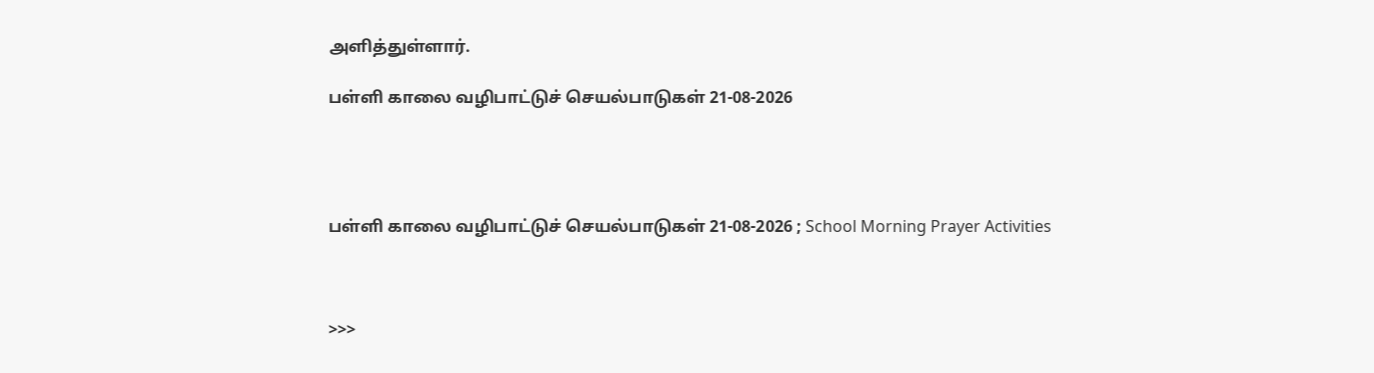அளித்துள்ளார்.

பள்ளி காலை வழிபாட்டுச் செயல்பாடுகள் 21-08-2026




பள்ளி காலை வழிபாட்டுச் செயல்பாடுகள் 21-08-2026 ; School Morning Prayer Activities



>>>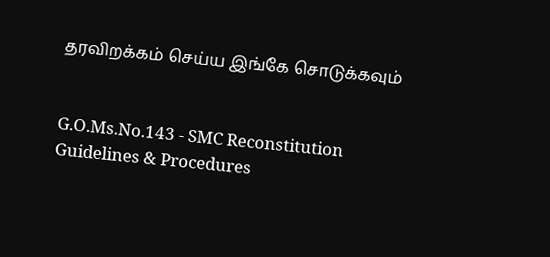தரவிறக்கம் செய்ய இங்கே சொடுக்கவும்


G.O.Ms.No.143 - SMC Reconstitution Guidelines & Procedures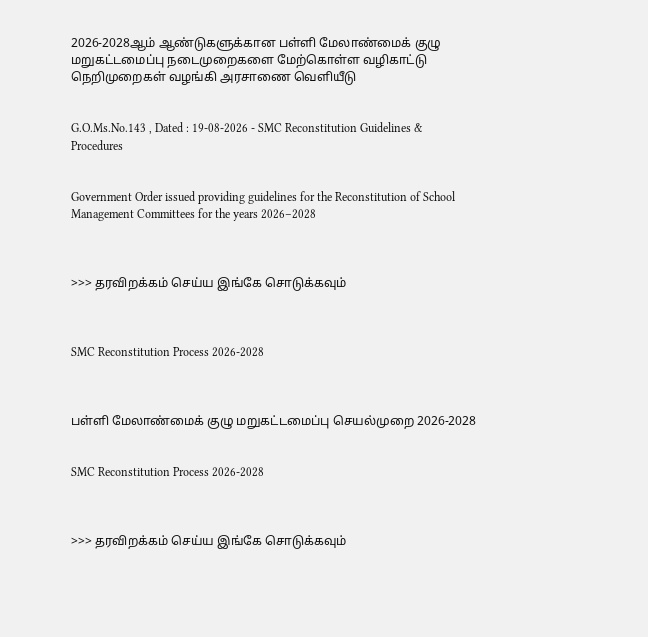2026-2028ஆம் ஆண்டுகளுக்கான பள்ளி மேலாண்மைக் குழு மறுகட்டமைப்பு நடைமுறைகளை மேற்கொள்ள வழிகாட்டு நெறிமுறைகள் வழங்கி அரசாணை வெளியீடு


G.O.Ms.No.143 , Dated : 19-08-2026 - SMC Reconstitution Guidelines & Procedures


Government Order issued providing guidelines for the Reconstitution of School Management Committees for the years 2026–2028



>>> தரவிறக்கம் செய்ய இங்கே சொடுக்கவும்



SMC Reconstitution Process 2026-2028



பள்ளி மேலாண்மைக் குழு மறுகட்டமைப்பு செயல்முறை 2026-2028


SMC Reconstitution Process 2026-2028



>>> தரவிறக்கம் செய்ய இங்கே சொடுக்கவும்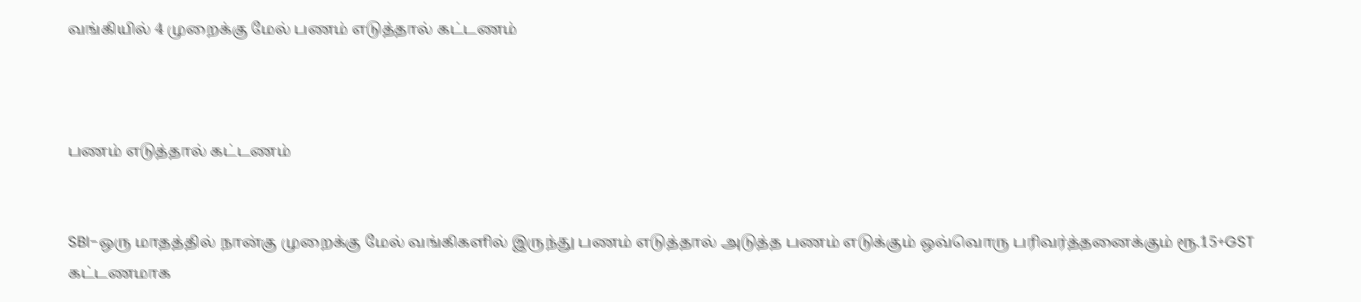வங்கியில் 4 முறைக்கு மேல் பணம் எடுத்தால் கட்டணம்



பணம் எடுத்தால் கட்டணம்


SBI-ஒரு மாதத்தில் நான்கு முறைக்கு மேல் வங்கிகளில் இருந்து பணம் எடுத்தால் அடுத்த பணம் எடுக்கும் ஒவ்வொரு பரிவர்த்தனைக்கும் ரூ.15+GST கட்டணமாக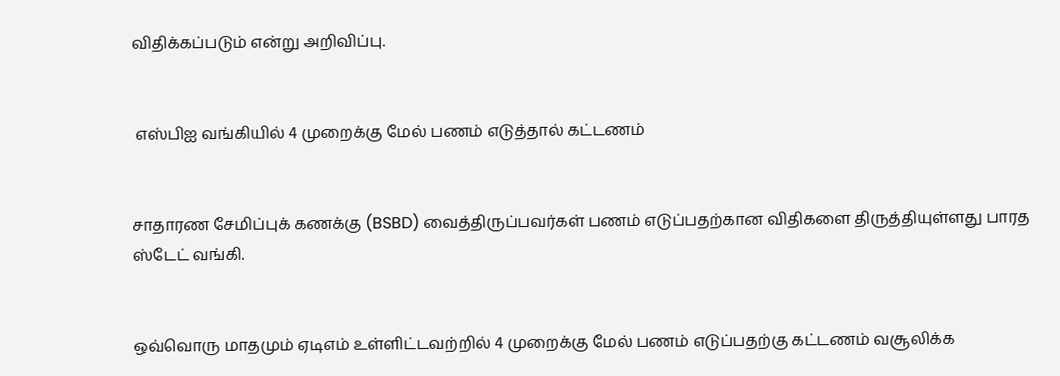விதிக்கப்படும் என்று அறிவிப்பு.


 எஸ்பிஐ வங்கியில் 4 முறைக்கு மேல் பணம் எடுத்தால் கட்டணம்


சாதாரண சேமிப்புக் கணக்கு (BSBD) வைத்திருப்பவர்கள் பணம் எடுப்பதற்கான விதிகளை திருத்தியுள்ளது பாரத ஸ்டேட் வங்கி.


ஒவ்வொரு மாதமும் ஏடிஎம் உள்ளிட்டவற்றில் 4 முறைக்கு மேல் பணம் எடுப்பதற்கு கட்டணம் வசூலிக்க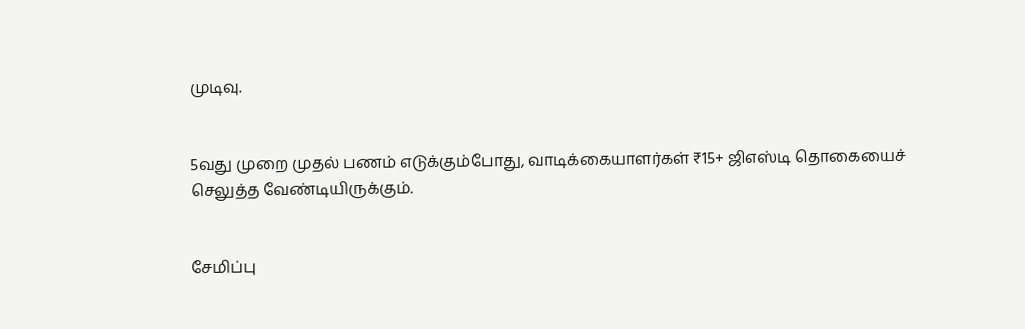முடிவு.


5வது முறை முதல் பணம் எடுக்கும்போது, வாடிக்கையாளர்கள் ₹15+ ஜிஎஸ்டி தொகையைச் செலுத்த வேண்டியிருக்கும்.


சேமிப்பு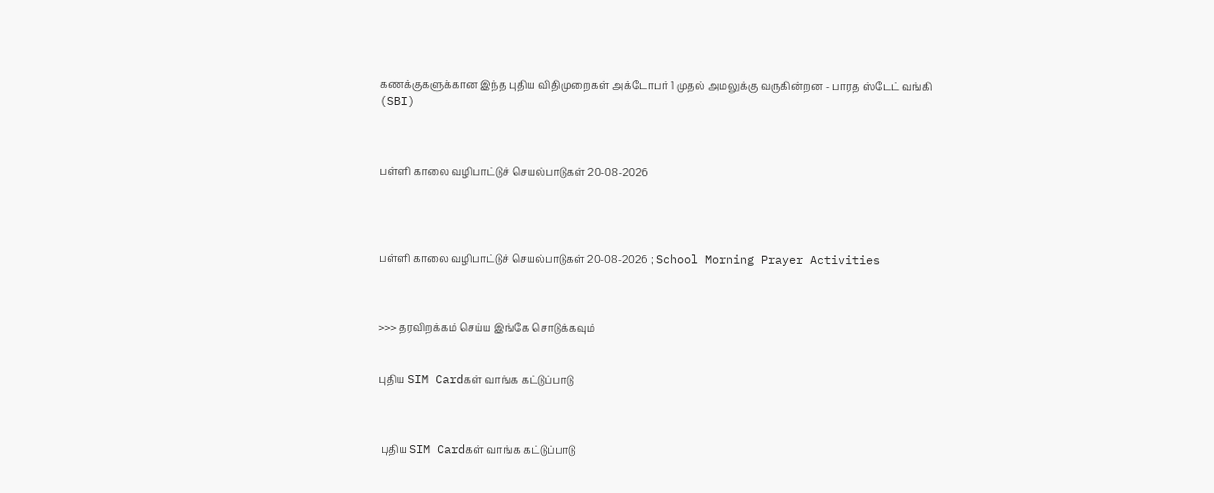கணக்குகளுக்கான இந்த புதிய விதிமுறைகள் அக்டோபர் 1 முதல் அமலுக்கு வருகின்றன - பாரத ஸ்டேட் வங்கி (SBI)



பள்ளி காலை வழிபாட்டுச் செயல்பாடுகள் 20-08-2026




பள்ளி காலை வழிபாட்டுச் செயல்பாடுகள் 20-08-2026 ; School Morning Prayer Activities



>>> தரவிறக்கம் செய்ய இங்கே சொடுக்கவும்


புதிய SIM Cardகள் வாங்க கட்டுப்பாடு



 புதிய SIM Cardகள் வாங்க கட்டுப்பாடு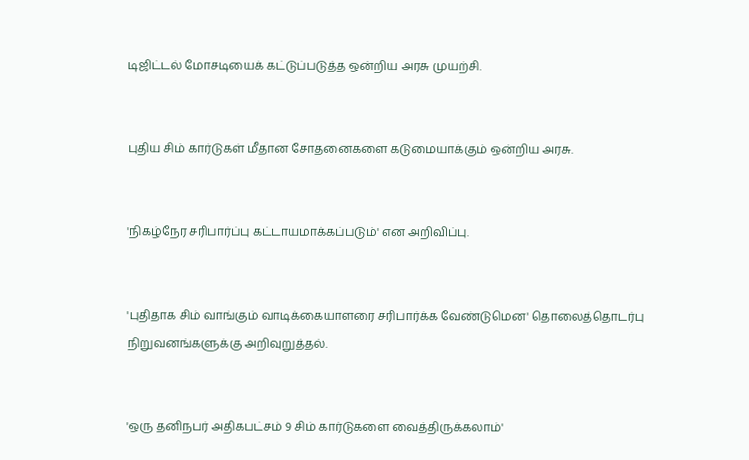டிஜிட்டல் மோசடியைக் கட்டுப்படுத்த ஒன்றிய அரசு முயற்சி.


புதிய சிம் கார்டுகள் மீதான சோதனைகளை கடுமையாக்கும் ஒன்றிய அரசு.


'நிகழ்நேர சரிபார்ப்பு கட்டாயமாக்கப்படும்' என அறிவிப்பு.


'புதிதாக சிம் வாங்கும் வாடிக்கையாளரை சரிபார்க்க வேண்டுமென' தொலைத்தொடர்பு நிறுவனங்களுக்கு அறிவுறுத்தல்.


'ஒரு தனிநபர் அதிகபட்சம் 9 சிம் கார்டுகளை வைத்திருக்கலாம்'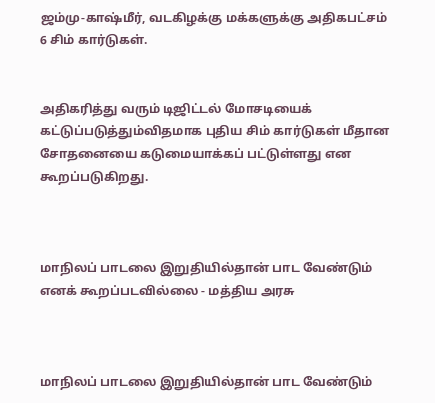ஜம்மு-காஷ்மீர், வடகிழக்கு மக்களுக்கு அதிகபட்சம் 6 சிம் கார்டுகள்.


அதிகரித்து வரும் டிஜிட்டல் மோசடியைக் கட்டுப்படுத்தும்விதமாக புதிய சிம் கார்டுகள் மீதான சோதனையை கடுமையாக்கப் பட்டுள்ளது என கூறப்படுகிறது.



மாநிலப் பாடலை இறுதியில்தான் பாட வேண்டும் எனக் கூறப்படவில்லை - மத்திய அரசு



மாநிலப் பாடலை இறுதியில்தான் பாட வேண்டும்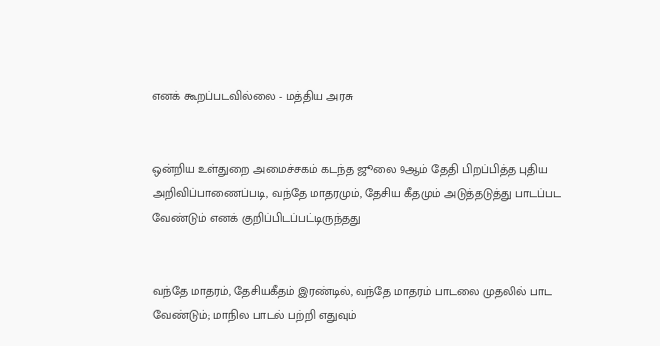எனக் கூறப்படவில்லை - மத்திய அரசு


ஒன்றிய உள்துறை அமைச்சகம் கடந்த ஜூலை 9ஆம் தேதி பிறப்பித்த புதிய அறிவிப்பாணைப்படி, வந்தே மாதரமும், தேசிய கீதமும் அடுத்தடுத்து பாடப்பட வேண்டும் எனக் குறிப்பிடப்பட்டிருந்தது


வந்தே மாதரம், தேசியகீதம் இரண்டில், வந்தே மாதரம் பாடலை முதலில் பாட வேண்டும்; மாநில பாடல் பற்றி எதுவும்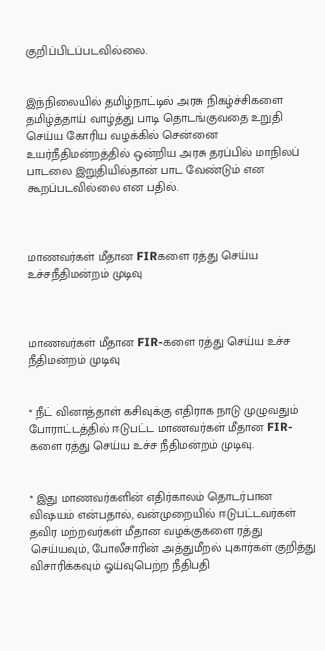குறிப்பிடப்படவில்லை.


இந்நிலையில் தமிழ்நாட்டில் அரசு நிகழ்ச்சிகளை தமிழ்த்தாய் வாழ்த்து பாடி தொடங்குவதை உறுதி செய்ய கோரிய வழக்கில் சென்னை உயர்நீதிமன்றத்தில் ஒன்றிய அரசு தரப்பில் மாநிலப் பாடலை இறுதியில்தான் பாட வேண்டும் என கூறப்படவில்லை என பதில்.



மாணவர்கள் மீதான FIRகளை ரத்து செய்ய உச்சநீதிமன்றம் முடிவு



மாணவர்கள் மீதான FIR-களை ரத்து செய்ய உச்ச நீதிமன்றம் முடிவு


* நீட் வினாத்தாள் கசிவுக்கு எதிராக நாடு முழுவதும் போராட்டத்தில் ஈடுபட்ட மாணவர்கள் மீதான FIR-களை ரத்து செய்ய உச்ச நீதிமன்றம் முடிவு.


* இது மாணவர்களின் எதிர்காலம் தொடர்பான விஷயம் என்பதால், வன்முறையில் ஈடுபட்டவர்கள் தவிர மற்றவர்கள் மீதான வழக்குகளை ரத்து செய்யவும், போலீசாரின் அத்துமீறல் புகார்கள் குறித்து விசாரிக்கவும் ஓய்வுபெற்ற நீதிபதி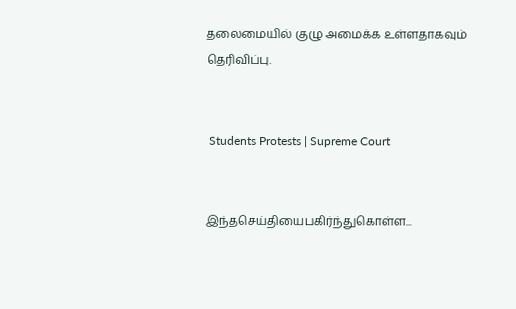தலைமையில் குழு அமைக்க உள்ளதாகவும் தெரிவிப்பு.


 Students Protests | Supreme Court


இந்தசெய்தியைபகிர்ந்துகொள்ள...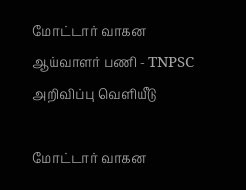மோட்டார் வாகன ஆய்வாளர் பணி - TNPSC அறிவிப்பு வெளியீடு

மோட்டார் வாகன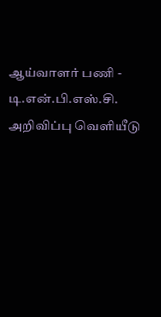ஆய்வாளர் பணி - டி.என்.பி.எஸ்.சி. அறிவிப்பு வெளியீடு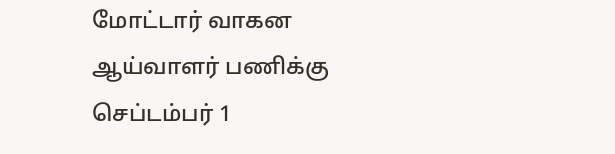மோட்டார் வாகன ஆய்வாளர் பணிக்கு செப்டம்பர் 1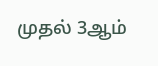முதல் 3ஆம்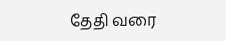தேதி வரை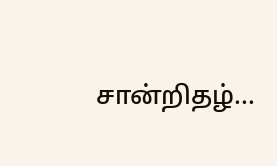சான்றிதழ்...